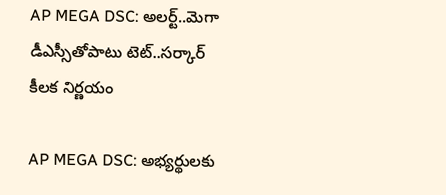AP MEGA DSC: అలర్ట్..మెగా డీఎస్సీతోపాటు టెట్..సర్కార్ కీలక నిర్ణయం

AP MEGA DSC: అభ్యర్థులకు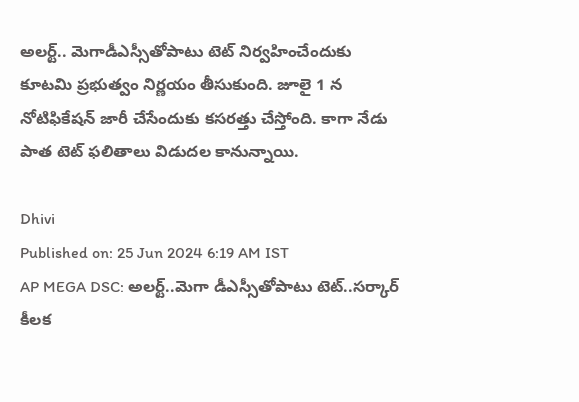అలర్ట్.. మెగాడీఎస్సీతోపాటు టెట్ నిర్వహించేందుకు కూటమి ప్రభుత్వం నిర్ణయం తీసుకుంది. జూలై 1 న నోటిఫికేషన్ జారీ చేసేందుకు కసరత్తు చేస్తోంది. కాగా నేడు పాత టెట్ ఫలితాలు విడుదల కానున్నాయి.

Dhivi
Published on: 25 Jun 2024 6:19 AM IST
AP MEGA DSC: అలర్ట్..మెగా డీఎస్సీతోపాటు టెట్..సర్కార్ కీలక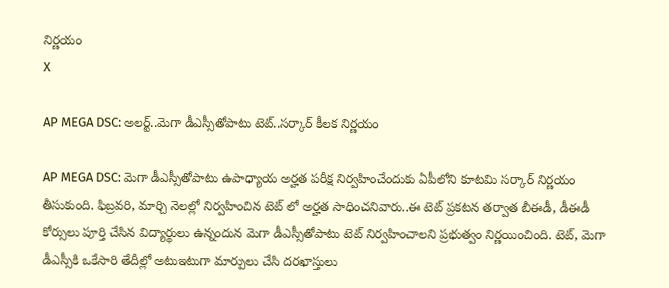నిర్ణయం
X

AP MEGA DSC: అలర్ట్..మెగా డీఎస్సీతోపాటు టెట్..సర్కార్ కీలక నిర్ణయం

AP MEGA DSC: మెగా డీఎస్సీతోపాటు ఉపాధ్యాయ అర్హత పరీక్ష నిర్వహించేందుకు ఏపీలోని కూటమి సర్కార్ నిర్ణయం తీసుకుంది. ఫిబ్రవరి, మార్చి నెలల్లో నిర్వహించిన టెట్ లో అర్హత సాధించనివారు..ఈ టెట్ ప్రకటన తర్వాత బీఈడీ, డీఈడీ కోర్సులు పూర్తి చేసిన విద్యార్థులు ఉన్నందున మెగా డీఎస్సీతోపాటు టెట్ నిర్వహించాలని ప్రభుత్వం నిర్ణయించింది. టెట్, మెగా డీఎస్సీకి ఒకేసారి తేదీల్లో అటుఇటుగా మార్పులు చేసి దరఖాస్తులు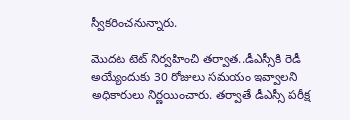స్వీకరించనున్నారు.

మొదట టెట్ నిర్వహించి తర్వాత..డీఎస్సీకి రెడీ అయ్యేందుకు 30 రోజులు సమయం ఇవ్వాలని అధికారులు నిర్ణయించారు. తర్వాతే డీఎస్సీ పరీక్ష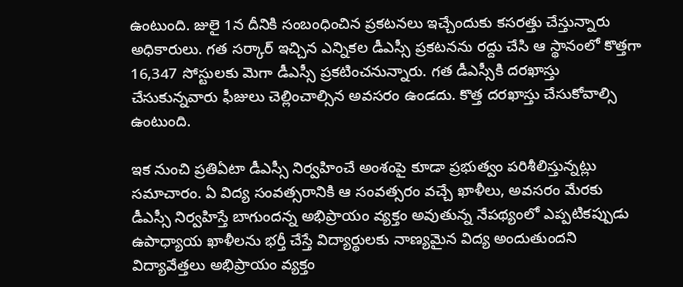ఉంటుంది. జులై 1న దీనికి సంబంధించిన ప్రకటనలు ఇచ్చేందుకు కసరత్తు చేస్తున్నారు అధికారులు. గత సర్కార్ ఇచ్చిన ఎన్నికల డీఎస్సీ ప్రకటనను రద్దు చేసి ఆ స్థానంలో కొత్తగా 16,347 సోస్టులకు మెగా డీఎస్సీ ప్రకటించనున్నారు. గత డీఎస్సీకి దరఖాస్తు చేసుకున్నవారు ఫీజులు చెల్లించాల్సిన అవసరం ఉండదు. కొత్త దరఖాస్తు చేసుకోవాల్సి ఉంటుంది.

ఇక నుంచి ప్రతిఏటా డీఎస్సీ నిర్వహించే అంశంపై కూడా ప్రభుత్వం పరిశీలిస్తున్నట్లు సమాచారం. ఏ విద్య సంవత్సరానికి ఆ సంవత్సరం వచ్చే ఖాళీలు, అవసరం మేరకు డీఎస్సీ నిర్వహిస్తే బాగుందన్న అభిప్రాయం వ్యక్తం అవుతున్న నేపథ్యంలో ఎప్పటికప్పుడు ఉపాధ్యాయ ఖాళీలను భర్తీ చేస్తే విద్యార్థులకు నాణ్యమైన విద్య అందుతుందని విద్యావేత్తలు అభిప్రాయం వ్యక్తం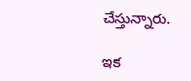చేస్తున్నారు.

ఇక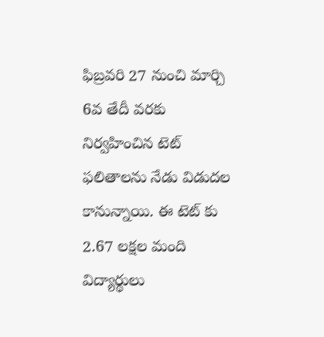ఫిబ్రవరి 27 నుంచి మార్చి 6వ తేదీ వరకు నిర్వహించిన టెట్ ఫలితాలను నేడు విడుదల కానున్నాయి. ఈ టెట్ కు 2.67 లక్షల మంది విద్యార్థులు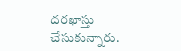దరఖాస్తు చేసుకున్నారు.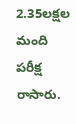2.35లక్షల మంది పరీక్ష రాసారు.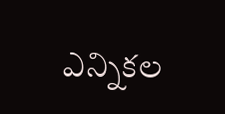ఎన్నికల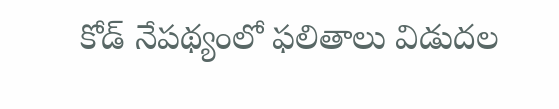కోడ్ నేపథ్యంలో ఫలితాలు విడుదల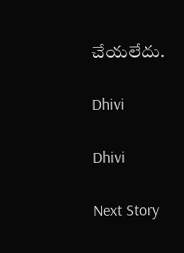చేయలేదు.

Dhivi

Dhivi

Next Story